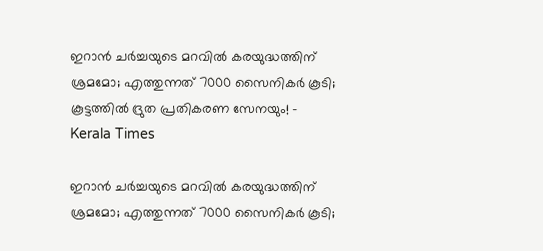ഇറാന്‍ ചര്‍ച്ചയുടെ മറവില്‍ കരയുദ്ധത്തിന് ശ്രമമോ; എത്തുന്നത് 7000 സൈനികര്‍ കൂടി; കൂട്ടത്തില്‍ ദ്രുത പ്രതികരണ സേനയും! - Kerala Times

ഇറാന്‍ ചര്‍ച്ചയുടെ മറവില്‍ കരയുദ്ധത്തിന് ശ്രമമോ; എത്തുന്നത് 7000 സൈനികര്‍ കൂടി;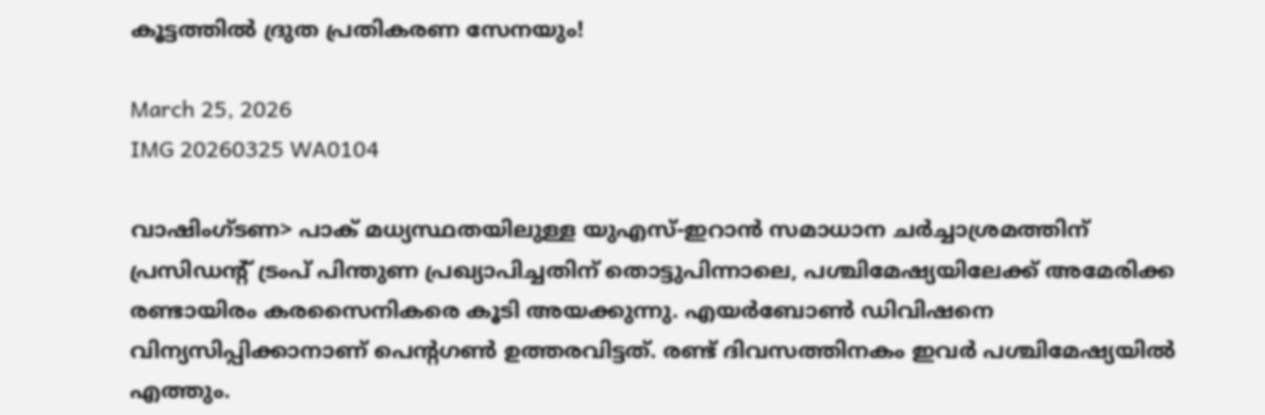കൂട്ടത്തില്‍ ദ്രുത പ്രതികരണ സേനയും!

March 25, 2026
IMG 20260325 WA0104

വാഷിംഗ്ടണ> പാക് മധ്യസ്ഥതയിലുള്ള യുഎസ്-ഇറാന്‍ സമാധാന ചര്‍ച്ചാശ്രമത്തിന് പ്രസിഡന്റ് ട്രംപ് പിന്തുണ പ്രഖ്യാപിച്ചതിന് തൊട്ടുപിന്നാലെ, പശ്ചിമേഷ്യയിലേക്ക് അമേരിക്ക രണ്ടായിരം കരസൈനികരെ കൂടി അയക്കുന്നു. എയര്‍ബോണ്‍ ഡിവിഷനെ വിന്യസിപ്പിക്കാനാണ് പെന്റഗണ്‍ ഉത്തരവിട്ടത്. രണ്ട് ദിവസത്തിനകം ഇവര്‍ പശ്ചിമേഷ്യയില്‍ എത്തും.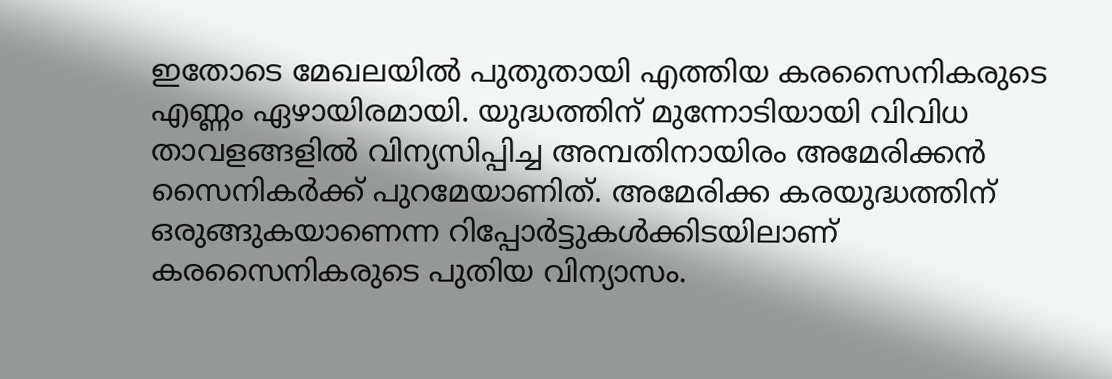ഇതോടെ മേഖലയില്‍ പുതുതായി എത്തിയ കരസൈനികരുടെ എണ്ണം ഏഴായിരമായി. യുദ്ധത്തിന് മുന്നോടിയായി വിവിധ താവളങ്ങളില്‍ വിന്യസിപ്പിച്ച അമ്പതിനായിരം അമേരിക്കന്‍ സൈനികര്‍ക്ക് പുറമേയാണിത്. അമേരിക്ക കരയുദ്ധത്തിന് ഒരുങ്ങുകയാണെന്ന റിപ്പോര്‍ട്ടുകള്‍ക്കിടയിലാണ് കരസൈനികരുടെ പുതിയ വിന്യാസം.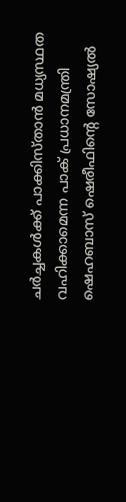ചര്‍ച്ചകള്‍ക്ക് പാക്കിസ്താന്‍ മധ്യസ്ഥത വഹിക്കാമെന്ന പാക് പ്രധാനമന്ത്രി ഷെഹബാസ് ഷെരീഫിന്റെ സോഷ്യല്‍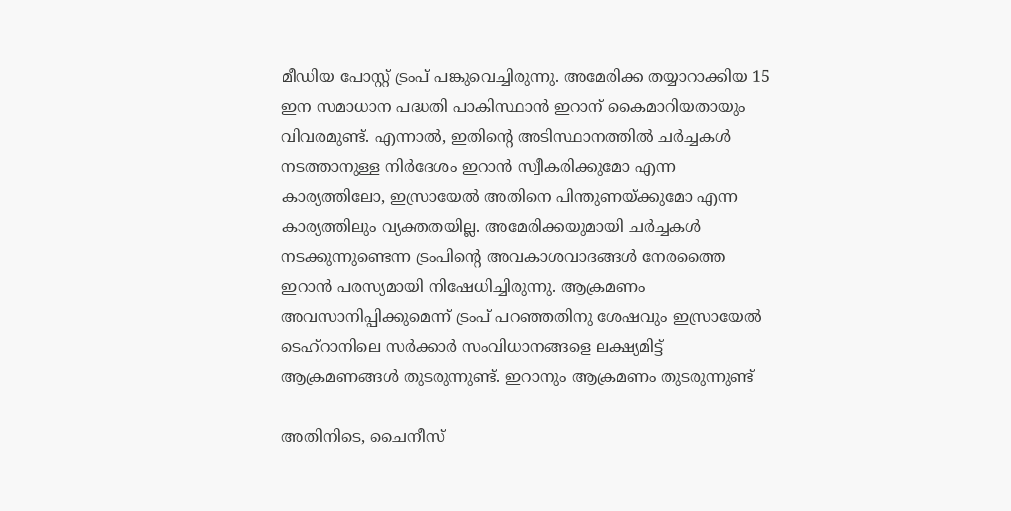മീഡിയ പോസ്റ്റ് ട്രംപ് പങ്കുവെച്ചിരുന്നു. അമേരിക്ക തയ്യാറാക്കിയ 15 ഇന സമാധാന പദ്ധതി പാകിസ്ഥാന്‍ ഇറാന് കൈമാറിയതായും വിവരമുണ്ട്. എന്നാല്‍, ഇതിന്റെ അടിസ്ഥാനത്തില്‍ ചര്‍ച്ചകള്‍ നടത്താനുള്ള നിര്‍ദേശം ഇറാന്‍ സ്വീകരിക്കുമോ എന്ന കാര്യത്തിലോ, ഇസ്രായേല്‍ അതിനെ പിന്തുണയ്ക്കുമോ എന്ന കാര്യത്തിലും വ്യക്തതയില്ല. അമേരിക്കയുമായി ചര്‍ച്ചകള്‍ നടക്കുന്നുണ്ടെന്ന ട്രംപിന്റെ അവകാശവാദങ്ങള്‍ നേരത്തൈ ഇറാന്‍ പരസ്യമായി നിഷേധിച്ചിരുന്നു. ആക്രമണം അവസാനിപ്പിക്കുമെന്ന് ട്രംപ് പറഞ്ഞതിനു ശേഷവും ഇസ്രായേല്‍ ടെഹ്റാനിലെ സര്‍ക്കാര്‍ സംവിധാനങ്ങളെ ലക്ഷ്യമിട്ട് ആക്രമണങ്ങള്‍ തുടരുന്നുണ്ട്. ഇറാനും ആക്രമണം തുടരുന്നുണ്ട്

അതിനിടെ, ചൈനീസ്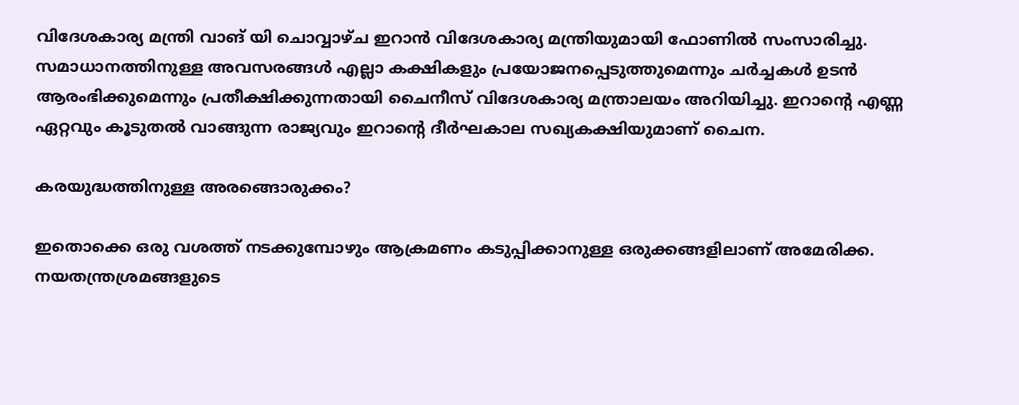വിദേശകാര്യ മന്ത്രി വാങ് യി ചൊവ്വാഴ്ച ഇറാന്‍ വിദേശകാര്യ മന്ത്രിയുമായി ഫോണില്‍ സംസാരിച്ചു. സമാധാനത്തിനുള്ള അവസരങ്ങള്‍ എല്ലാ കക്ഷികളും പ്രയോജനപ്പെടുത്തുമെന്നും ചര്‍ച്ചകള്‍ ഉടന്‍ ആരംഭിക്കുമെന്നും പ്രതീക്ഷിക്കുന്നതായി ചൈനീസ് വിദേശകാര്യ മന്ത്രാലയം അറിയിച്ചു. ഇറാന്റെ എണ്ണ ഏറ്റവും കൂടുതല്‍ വാങ്ങുന്ന രാജ്യവും ഇറാന്റെ ദീര്‍ഘകാല സഖ്യകക്ഷിയുമാണ് ചൈന.

കരയുദ്ധത്തിനുള്ള അരങ്ങൊരുക്കം?

ഇതൊക്കെ ഒരു വശത്ത് നടക്കുമ്പോഴും ആക്രമണം കടുപ്പിക്കാനുള്ള ഒരുക്കങ്ങളിലാണ് അമേരിക്ക. നയതന്ത്രശ്രമങ്ങളുടെ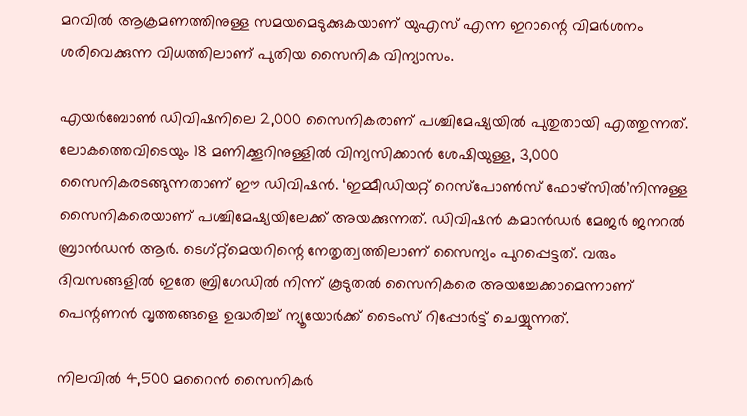മറവില്‍ ആക്രമണത്തിനുള്ള സമയമെടുക്കുകയാണ് യുഎസ് എന്ന ഇറാന്റെ വിമര്‍ശനം ശരിവെക്കുന്ന വിധത്തിലാണ് പുതിയ സൈനിക വിന്യാസം.

എയര്‍ബോണ്‍ ഡിവിഷനിലെ 2,000 സൈനികരാണ് പശ്ചിമേഷ്യയില്‍ പുതുതായി എത്തുന്നത്. ലോകത്തെവിടെയും 18 മണിക്കൂറിനുള്ളില്‍ വിന്യസിക്കാന്‍ ശേഷിയുള്ള, 3,000 സൈനികരടങ്ങുന്നതാണ് ഈ ഡിവിഷന്‍. ‘ഇമ്മീഡിയറ്റ് റെസ്‌പോണ്‍സ് ഫോഴ്‌സില്‍’നിന്നുള്ള സൈനികരെയാണ് പശ്ചിമേഷ്യയിലേക്ക് അയക്കുന്നത്. ഡിവിഷന്‍ കമാന്‍ഡര്‍ മേജര്‍ ജനറല്‍ ബ്രാന്‍ഡന്‍ ആര്‍. ടെഗ്റ്റ്മെയറിന്റെ നേതൃത്വത്തിലാണ് സൈന്യം പുറപ്പെട്ടത്. വരും ദിവസങ്ങളില്‍ ഇതേ ബ്രിഗേഡില്‍ നിന്ന് കൂടുതല്‍ സൈനികരെ അയച്ചേക്കാമെന്നാണ് പെന്റണന്‍ വൃത്തങ്ങളെ ഉദ്ധരിച്ച് ന്യൂയോര്‍ക്ക് ടൈംസ് റിപ്പോര്‍ട്ട് ചെയ്യുന്നത്.

നിലവില്‍ 4,500 മറൈന്‍ സൈനികര്‍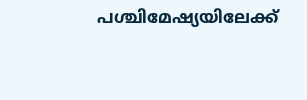പശ്ചിമേഷ്യയിലേക്ക്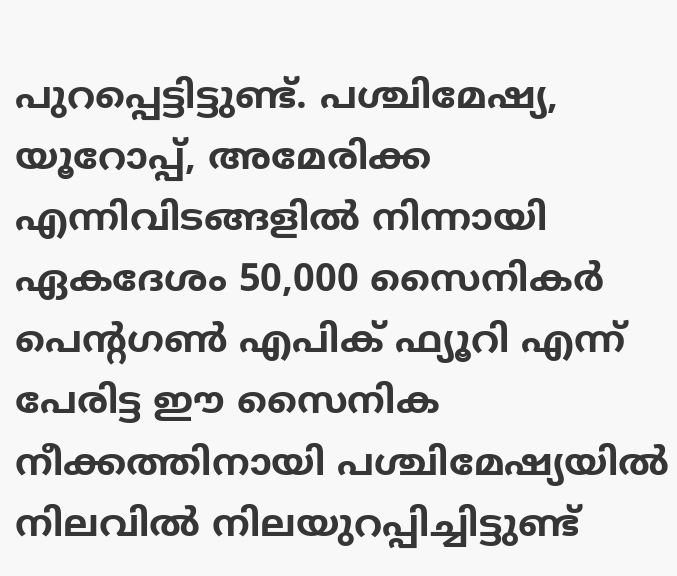പുറപ്പെട്ടിട്ടുണ്ട്. പശ്ചിമേഷ്യ, യൂറോപ്പ്, അമേരിക്ക എന്നിവിടങ്ങളില്‍ നിന്നായി ഏകദേശം 50,000 സൈനികര്‍ പെന്റഗണ്‍ എപിക് ഫ്യൂറി എന്ന് പേരിട്ട ഈ സൈനിക നീക്കത്തിനായി പശ്ചിമേഷ്യയില്‍ നിലവില്‍ നിലയുറപ്പിച്ചിട്ടുണ്ട്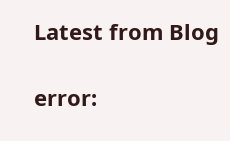Latest from Blog

error: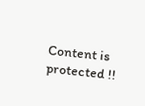Content is protected !!